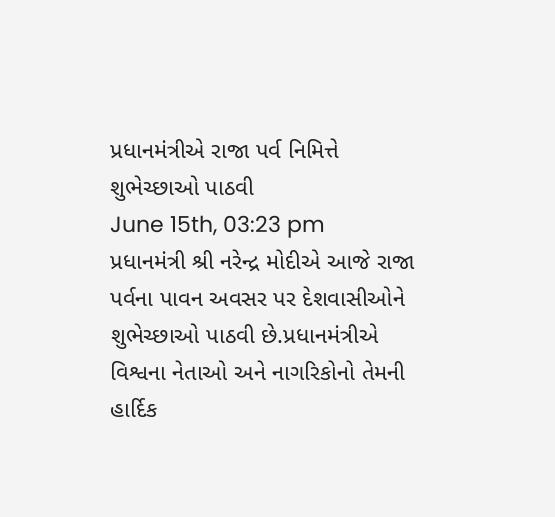પ્રધાનમંત્રીએ રાજા પર્વ નિમિત્તે શુભેચ્છાઓ પાઠવી
June 15th, 03:23 pm
પ્રધાનમંત્રી શ્રી નરેન્દ્ર મોદીએ આજે રાજા પર્વના પાવન અવસર પર દેશવાસીઓને શુભેચ્છાઓ પાઠવી છે.પ્રધાનમંત્રીએ વિશ્વના નેતાઓ અને નાગરિકોનો તેમની હાર્દિક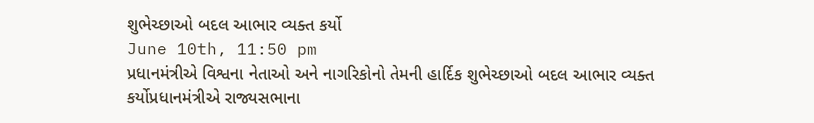શુભેચ્છાઓ બદલ આભાર વ્યક્ત કર્યો
June 10th, 11:50 pm
પ્રધાનમંત્રીએ વિશ્વના નેતાઓ અને નાગરિકોનો તેમની હાર્દિક શુભેચ્છાઓ બદલ આભાર વ્યક્ત કર્યોપ્રધાનમંત્રીએ રાજ્યસભાના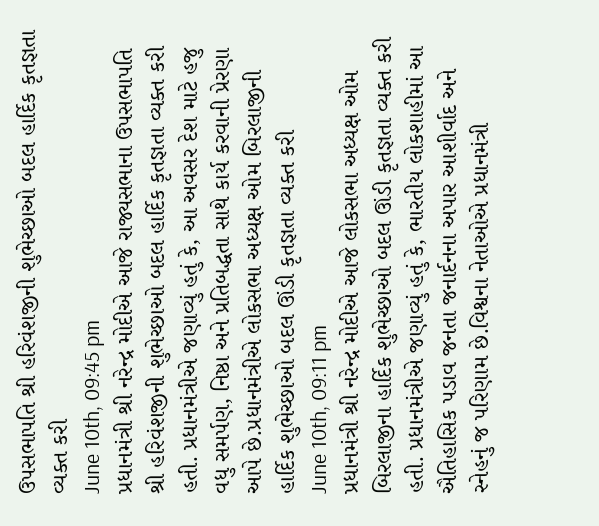ઉપસભાપતિ શ્રી હરિવંશજીની શુભેચ્છાઓ બદલ હાર્દિક કૃતજ્ઞતા વ્યક્ત કરી
June 10th, 09:45 pm
પ્રધાનમંત્રી શ્રી નરેન્દ્ર મોદીએ આજે રાજ્યસભાના ઉપસભાપતિ શ્રી હરિવંશજીની શુભેચ્છાઓ બદલ હાર્દિક કૃતજ્ઞતા વ્યક્ત કરી હતી. પ્રધાનમંત્રીએ જણાવ્યું હતું કે, આ અવસર દેશ માટે હજુ વધુ સમર્પણ, નિષ્ઠા અને પ્રતિબદ્ધતા સાથે કાર્ય કરવાની પ્રેરણા આપે છે.પ્રધાનમંત્રીએ લોકસભા અધ્યક્ષ ઓમ બિરલાજીની હાર્દિક શુભેચ્છાઓ બદલ ઊંડી કૃતજ્ઞતા વ્યક્ત કરી
June 10th, 09:11 pm
પ્રધાનમંત્રી શ્રી નરેન્દ્ર મોદીએ આજે લોકસભા અધ્યક્ષ ઓમ બિરલાજીના હાર્દિક શુભેચ્છાઓ બદલ ઊંડી કૃતજ્ઞતા વ્યક્ત કરી હતી. પ્રધાનમંત્રીએ જણાવ્યું હતું કે, ભારતીય લોકશાહીમાં આ ઐતિહાસિક પડાવ જનતા જનાર્દનના અપાર આશીર્વાદ અને સ્નેહનું જ પરિણામ છે.વિશ્વના નેતાઓએ પ્રધાનમંત્રી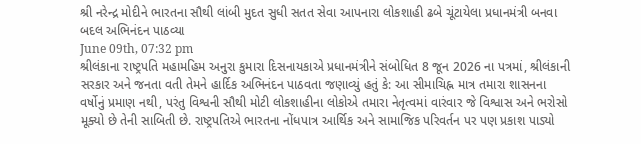શ્રી નરેન્દ્ર મોદીને ભારતના સૌથી લાંબી મુદત સુધી સતત સેવા આપનારા લોકશાહી ઢબે ચૂંટાયેલા પ્રધાનમંત્રી બનવા બદલ અભિનંદન પાઠવ્યા
June 09th, 07:32 pm
શ્રીલંકાના રાષ્ટ્રપતિ મહામહિમ અનુરા કુમારા દિસનાયકાએ પ્રધાનમંત્રીને સંબોધિત 8 જૂન 2026 ના પત્રમાં, શ્રીલંકાની સરકાર અને જનતા વતી તેમને હાર્દિક અભિનંદન પાઠવતા જણાવ્યું હતું કે: આ સીમાચિહ્ન માત્ર તમારા શાસનના વર્ષોનું પ્રમાણ નથી, પરંતુ વિશ્વની સૌથી મોટી લોકશાહીના લોકોએ તમારા નેતૃત્વમાં વારંવાર જે વિશ્વાસ અને ભરોસો મૂક્યો છે તેની સાબિતી છે. રાષ્ટ્રપતિએ ભારતના નોંધપાત્ર આર્થિક અને સામાજિક પરિવર્તન પર પણ પ્રકાશ પાડ્યો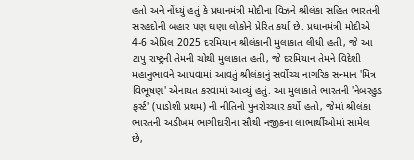હતો અને નોંધ્યું હતું કે પ્રધાનમંત્રી મોદીના વિઝને શ્રીલંકા સહિત ભારતની સરહદોની બહાર પણ ઘણા લોકોને પ્રેરિત કર્યા છે. પ્રધાનમંત્રી મોદીએ 4-6 એપ્રિલ 2025 દરમિયાન શ્રીલંકાની મુલાકાત લીધી હતી, જે આ ટાપુ રાષ્ટ્રની તેમની ચોથી મુલાકાત હતી, જે દરમિયાન તેમને વિદેશી મહાનુભાવને આપવામાં આવતું શ્રીલંકાનું સર્વોચ્ચ નાગરિક સન્માન 'મિત્ર વિભૂષણ' એનાયત કરવામાં આવ્યું હતું. આ મુલાકાતે ભારતની 'નેબરહુડ ફર્સ્ટ' (પાડોશી પ્રથમ) ની નીતિનો પુનરોચ્ચાર કર્યો હતો, જેમાં શ્રીલંકા ભારતની અડીખમ ભાગીદારીના સૌથી નજીકના લાભાર્થીઓમાં સામેલ છે,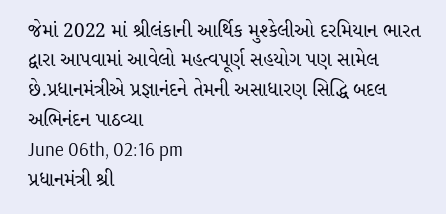જેમાં 2022 માં શ્રીલંકાની આર્થિક મુશ્કેલીઓ દરમિયાન ભારત દ્વારા આપવામાં આવેલો મહત્વપૂર્ણ સહયોગ પણ સામેલ છે.પ્રધાનમંત્રીએ પ્રજ્ઞાનંદને તેમની અસાધારણ સિદ્ધિ બદલ અભિનંદન પાઠવ્યા
June 06th, 02:16 pm
પ્રધાનમંત્રી શ્રી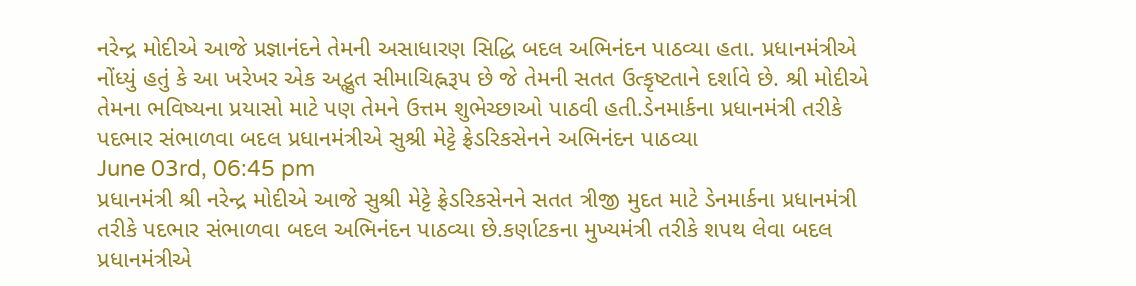નરેન્દ્ર મોદીએ આજે પ્રજ્ઞાનંદને તેમની અસાધારણ સિદ્ધિ બદલ અભિનંદન પાઠવ્યા હતા. પ્રધાનમંત્રીએ નોંધ્યું હતું કે આ ખરેખર એક અદ્ભુત સીમાચિહ્નરૂપ છે જે તેમની સતત ઉત્કૃષ્ટતાને દર્શાવે છે. શ્રી મોદીએ તેમના ભવિષ્યના પ્રયાસો માટે પણ તેમને ઉત્તમ શુભેચ્છાઓ પાઠવી હતી.ડેનમાર્કના પ્રધાનમંત્રી તરીકે પદભાર સંભાળવા બદલ પ્રધાનમંત્રીએ સુશ્રી મેટ્ટે ફ્રેડરિકસેનને અભિનંદન પાઠવ્યા
June 03rd, 06:45 pm
પ્રધાનમંત્રી શ્રી નરેન્દ્ર મોદીએ આજે સુશ્રી મેટ્ટે ફ્રેડરિકસેનને સતત ત્રીજી મુદત માટે ડેનમાર્કના પ્રધાનમંત્રી તરીકે પદભાર સંભાળવા બદલ અભિનંદન પાઠવ્યા છે.કર્ણાટકના મુખ્યમંત્રી તરીકે શપથ લેવા બદલ પ્રધાનમંત્રીએ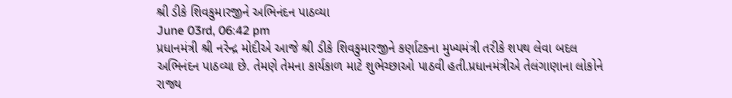શ્રી ડીકે શિવકુમારજીને અભિનંદન પાઠવ્યા
June 03rd, 06:42 pm
પ્રધાનમંત્રી શ્રી નરેન્દ્ર મોદીએ આજે શ્રી ડીકે શિવકુમારજીને કર્ણાટકના મુખ્યમંત્રી તરીકે શપથ લેવા બદલ અભિનંદન પાઠવ્યા છે. તેમણે તેમના કાર્યકાળ માટે શુભેચ્છાઓ પાઠવી હતી.પ્રધાનમંત્રીએ તેલંગાણાના લોકોને રાજ્ય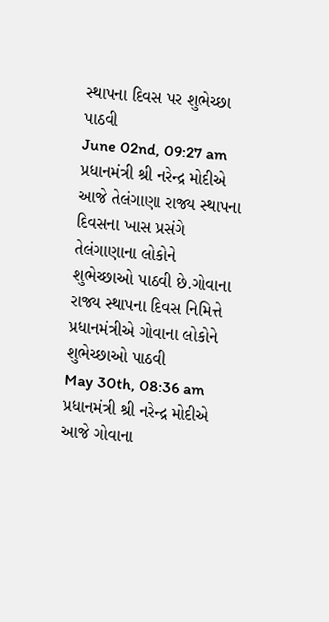સ્થાપના દિવસ પર શુભેચ્છા પાઠવી
June 02nd, 09:27 am
પ્રધાનમંત્રી શ્રી નરેન્દ્ર મોદીએ આજે તેલંગાણા રાજ્ય સ્થાપના દિવસના ખાસ પ્રસંગે તેલંગાણાના લોકોને શુભેચ્છાઓ પાઠવી છે.ગોવાના રાજ્ય સ્થાપના દિવસ નિમિત્તે પ્રધાનમંત્રીએ ગોવાના લોકોને શુભેચ્છાઓ પાઠવી
May 30th, 08:36 am
પ્રધાનમંત્રી શ્રી નરેન્દ્ર મોદીએ આજે ગોવાના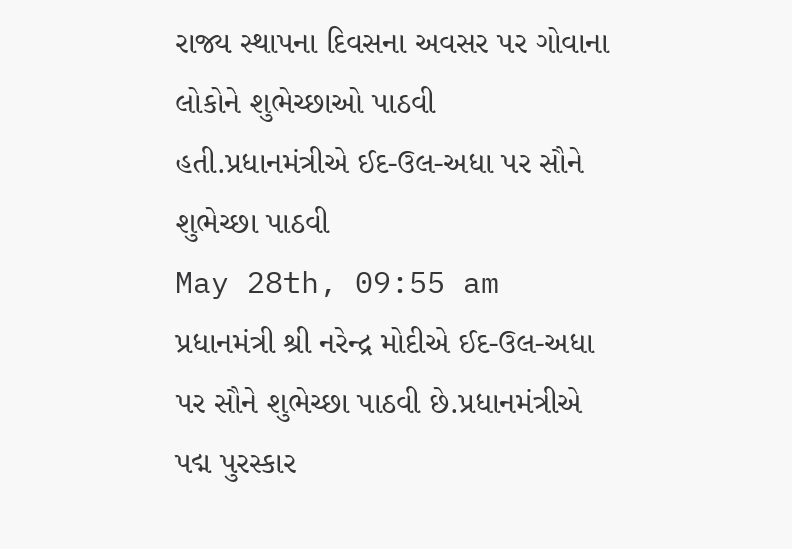રાજ્ય સ્થાપના દિવસના અવસર પર ગોવાના લોકોને શુભેચ્છાઓ પાઠવી હતી.પ્રધાનમંત્રીએ ઈદ-ઉલ-અધા પર સૌને શુભેચ્છા પાઠવી
May 28th, 09:55 am
પ્રધાનમંત્રી શ્રી નરેન્દ્ર મોદીએ ઈદ-ઉલ-અધા પર સૌને શુભેચ્છા પાઠવી છે.પ્રધાનમંત્રીએ પદ્મ પુરસ્કાર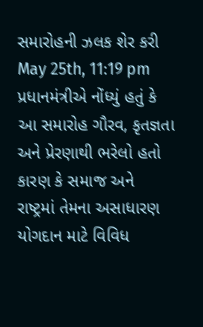સમારોહની ઝલક શેર કરી
May 25th, 11:19 pm
પ્રધાનમંત્રીએ નોંધ્યું હતું કે આ સમારોહ ગૌરવ, કૃતજ્ઞતા અને પ્રેરણાથી ભરેલો હતો કારણ કે સમાજ અને રાષ્ટ્રમાં તેમના અસાધારણ યોગદાન માટે વિવિધ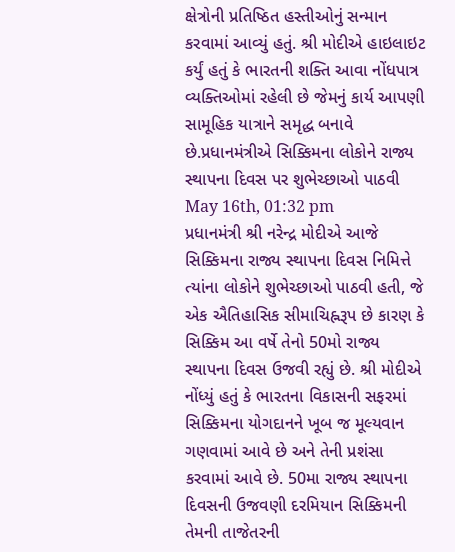ક્ષેત્રોની પ્રતિષ્ઠિત હસ્તીઓનું સન્માન કરવામાં આવ્યું હતું. શ્રી મોદીએ હાઇલાઇટ કર્યું હતું કે ભારતની શક્તિ આવા નોંધપાત્ર વ્યક્તિઓમાં રહેલી છે જેમનું કાર્ય આપણી સામૂહિક યાત્રાને સમૃદ્ધ બનાવે છે.પ્રધાનમંત્રીએ સિક્કિમના લોકોને રાજ્ય સ્થાપના દિવસ પર શુભેચ્છાઓ પાઠવી
May 16th, 01:32 pm
પ્રધાનમંત્રી શ્રી નરેન્દ્ર મોદીએ આજે સિક્કિમના રાજ્ય સ્થાપના દિવસ નિમિત્તે ત્યાંના લોકોને શુભેચ્છાઓ પાઠવી હતી, જે એક ઐતિહાસિક સીમાચિહ્નરૂપ છે કારણ કે સિક્કિમ આ વર્ષે તેનો 50મો રાજ્ય સ્થાપના દિવસ ઉજવી રહ્યું છે. શ્રી મોદીએ નોંધ્યું હતું કે ભારતના વિકાસની સફરમાં સિક્કિમના યોગદાનને ખૂબ જ મૂલ્યવાન ગણવામાં આવે છે અને તેની પ્રશંસા કરવામાં આવે છે. 50મા રાજ્ય સ્થાપના દિવસની ઉજવણી દરમિયાન સિક્કિમની તેમની તાજેતરની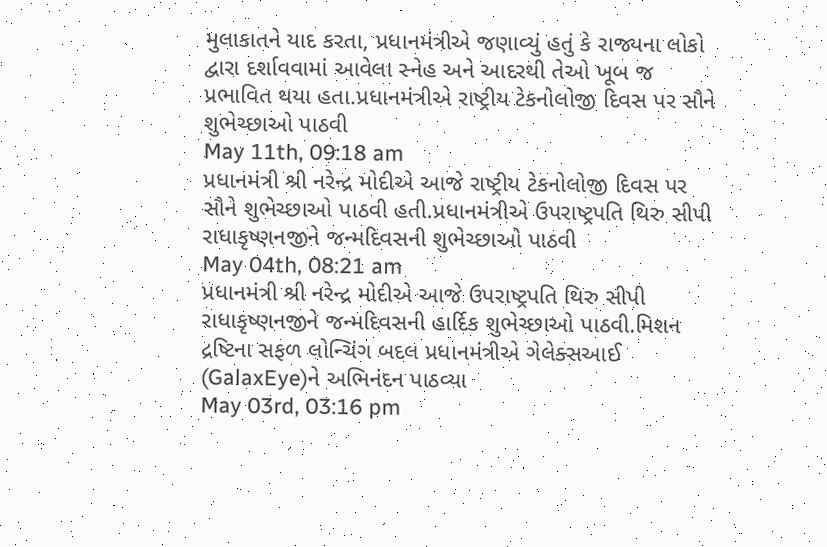મુલાકાતને યાદ કરતા, પ્રધાનમંત્રીએ જણાવ્યું હતું કે રાજ્યના લોકો દ્વારા દર્શાવવામાં આવેલા સ્નેહ અને આદરથી તેઓ ખૂબ જ પ્રભાવિત થયા હતા.પ્રધાનમંત્રીએ રાષ્ટ્રીય ટેકનોલોજી દિવસ પર સૌને શુભેચ્છાઓ પાઠવી
May 11th, 09:18 am
પ્રધાનમંત્રી શ્રી નરેન્દ્ર મોદીએ આજે રાષ્ટ્રીય ટેકનોલોજી દિવસ પર સૌને શુભેચ્છાઓ પાઠવી હતી.પ્રધાનમંત્રીએ ઉપરાષ્ટ્રપતિ થિરુ સીપી રાધાકૃષ્ણનજીને જન્મદિવસની શુભેચ્છાઓ પાઠવી
May 04th, 08:21 am
પ્રધાનમંત્રી શ્રી નરેન્દ્ર મોદીએ આજે ઉપરાષ્ટ્રપતિ થિરુ સીપી રાધાકૃષ્ણનજીને જન્મદિવસની હાર્દિક શુભેચ્છાઓ પાઠવી.મિશન દ્રષ્ટિના સફળ લોન્ચિંગ બદલ પ્રધાનમંત્રીએ ગેલેક્સઆઈ (GalaxEye)ને અભિનંદન પાઠવ્યા
May 03rd, 03:16 pm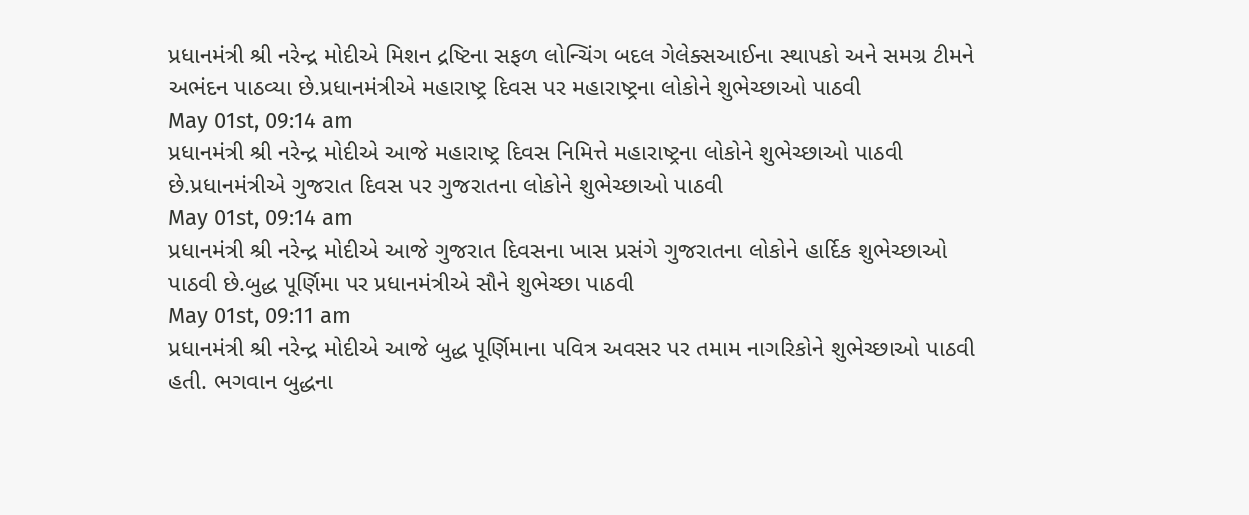પ્રધાનમંત્રી શ્રી નરેન્દ્ર મોદીએ મિશન દ્રષ્ટિના સફળ લોન્ચિંગ બદલ ગેલેક્સઆઈના સ્થાપકો અને સમગ્ર ટીમને અભંદન પાઠવ્યા છે.પ્રધાનમંત્રીએ મહારાષ્ટ્ર દિવસ પર મહારાષ્ટ્રના લોકોને શુભેચ્છાઓ પાઠવી
May 01st, 09:14 am
પ્રધાનમંત્રી શ્રી નરેન્દ્ર મોદીએ આજે મહારાષ્ટ્ર દિવસ નિમિત્તે મહારાષ્ટ્રના લોકોને શુભેચ્છાઓ પાઠવી છે.પ્રધાનમંત્રીએ ગુજરાત દિવસ પર ગુજરાતના લોકોને શુભેચ્છાઓ પાઠવી
May 01st, 09:14 am
પ્રધાનમંત્રી શ્રી નરેન્દ્ર મોદીએ આજે ગુજરાત દિવસના ખાસ પ્રસંગે ગુજરાતના લોકોને હાર્દિક શુભેચ્છાઓ પાઠવી છે.બુદ્ધ પૂર્ણિમા પર પ્રધાનમંત્રીએ સૌને શુભેચ્છા પાઠવી
May 01st, 09:11 am
પ્રધાનમંત્રી શ્રી નરેન્દ્ર મોદીએ આજે બુદ્ધ પૂર્ણિમાના પવિત્ર અવસર પર તમામ નાગરિકોને શુભેચ્છાઓ પાઠવી હતી. ભગવાન બુદ્ધના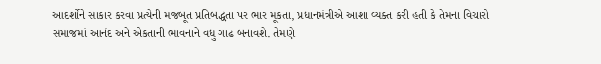આદર્શોને સાકાર કરવા પ્રત્યેની મજબૂત પ્રતિબદ્ધતા પર ભાર મૂકતા, પ્રધાનમંત્રીએ આશા વ્યક્ત કરી હતી કે તેમના વિચારો સમાજમાં આનંદ અને એકતાની ભાવનાને વધુ ગાઢ બનાવશે. તેમણે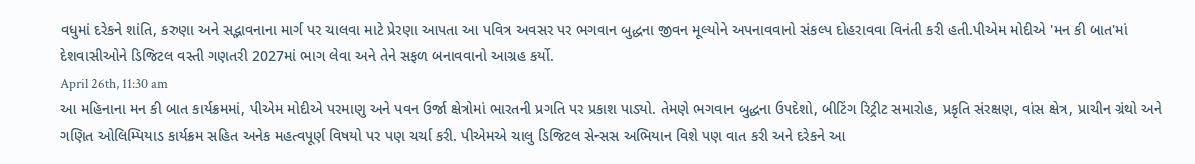વધુમાં દરેકને શાંતિ, કરુણા અને સદ્ભાવનાના માર્ગ પર ચાલવા માટે પ્રેરણા આપતા આ પવિત્ર અવસર પર ભગવાન બુદ્ધના જીવન મૂલ્યોને અપનાવવાનો સંકલ્પ દોહરાવવા વિનંતી કરી હતી.પીએમ મોદીએ 'મન કી બાત'માં દેશવાસીઓને ડિજિટલ વસ્તી ગણતરી 2027માં ભાગ લેવા અને તેને સફળ બનાવવાનો આગ્રહ કર્યો.
April 26th, 11:30 am
આ મહિનાના મન કી બાત કાર્યક્રમમાં, પીએમ મોદીએ પરમાણુ અને પવન ઉર્જા ક્ષેત્રોમાં ભારતની પ્રગતિ પર પ્રકાશ પાડ્યો. તેમણે ભગવાન બુદ્ધના ઉપદેશો, બીટિંગ રિટ્રીટ સમારોહ, પ્રકૃતિ સંરક્ષણ, વાંસ ક્ષેત્ર, પ્રાચીન ગ્રંથો અને ગણિત ઓલિમ્પિયાડ કાર્યક્રમ સહિત અનેક મહત્વપૂર્ણ વિષયો પર પણ ચર્ચા કરી. પીએમએ ચાલુ ડિજિટલ સેન્સસ અભિયાન વિશે પણ વાત કરી અને દરેકને આ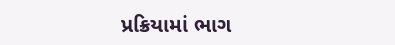પ્રક્રિયામાં ભાગ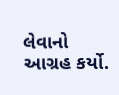લેવાનો આગ્રહ કર્યો.